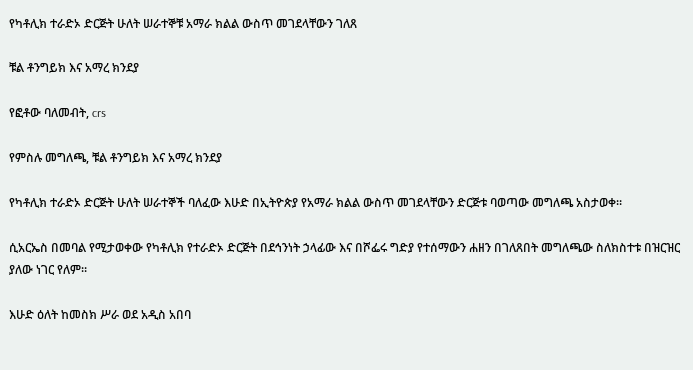የካቶሊክ ተራድኦ ድርጅት ሁለት ሠራተኞቹ አማራ ክልል ውስጥ መገደላቸውን ገለጸ

ቹል ቶንግይክ እና አማረ ክንደያ

የፎቶው ባለመብት, crs

የምስሉ መግለጫ, ቹል ቶንግይክ እና አማረ ክንደያ

የካቶሊክ ተራድኦ ድርጅት ሁለት ሠራተኞች ባለፈው እሁድ በኢትዮጵያ የአማራ ክልል ውስጥ መገደላቸውን ድርጅቱ ባወጣው መግለጫ አስታወቀ።

ሲአርኤስ በመባል የሚታወቀው የካቶሊክ የተራድኦ ድርጅት በደኅንነት ኃላፊው እና በሾፌሩ ግድያ የተሰማውን ሐዘን በገለጸበት መግለጫው ስለክስተቱ በዝርዝር ያለው ነገር የለም።

እሁድ ዕለት ከመስክ ሥራ ወደ አዲስ አበባ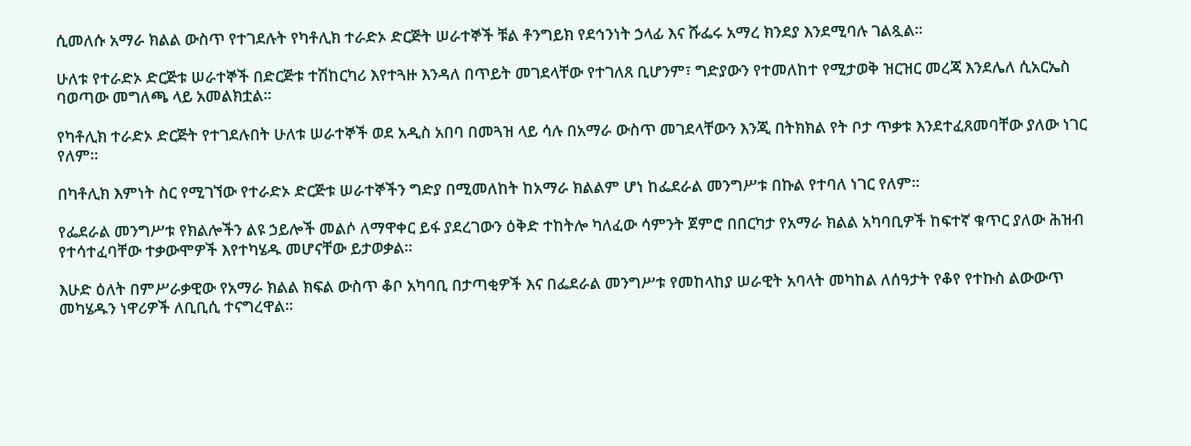ሲመለሱ አማራ ክልል ውስጥ የተገደሉት የካቶሊክ ተራድኦ ድርጅት ሠራተኞች ቹል ቶንግይክ የደኅንነት ኃላፊ እና ሹፌሩ አማረ ክንደያ እንደሚባሉ ገልጿል።

ሁለቱ የተራድኦ ድርጅቱ ሠራተኞች በድርጅቱ ተሽከርካሪ እየተጓዙ እንዳለ በጥይት መገደላቸው የተገለጸ ቢሆንም፣ ግድያውን የተመለከተ የሚታወቅ ዝርዝር መረጃ እንደሌለ ሲአርኤስ ባወጣው መግለጫ ላይ አመልክቷል።

የካቶሊክ ተራድኦ ድርጅት የተገደሉበት ሁለቱ ሠራተኞች ወደ አዲስ አበባ በመጓዝ ላይ ሳሉ በአማራ ውስጥ መገደላቸውን እንጂ በትክክል የት ቦታ ጥቃቱ እንደተፈጸመባቸው ያለው ነገር የለም።

በካቶሊክ እምነት ስር የሚገኘው የተራድኦ ድርጅቱ ሠራተኞችን ግድያ በሚመለከት ከአማራ ክልልም ሆነ ከፌደራል መንግሥቱ በኩል የተባለ ነገር የለም።

የፌደራል መንግሥቱ የክልሎችን ልዩ ኃይሎች መልሶ ለማዋቀር ይፋ ያደረገውን ዕቅድ ተከትሎ ካለፈው ሳምንት ጀምሮ በበርካታ የአማራ ክልል አካባቢዎች ከፍተኛ ቁጥር ያለው ሕዝብ የተሳተፈባቸው ተቃውሞዎች እየተካሄዱ መሆናቸው ይታወቃል።

እሁድ ዕለት በምሥራቃዊው የአማራ ክልል ክፍል ውስጥ ቆቦ አካባቢ በታጣቂዎች እና በፌደራል መንግሥቱ የመከላከያ ሠራዊት አባላት መካከል ለሰዓታት የቆየ የተኩስ ልውውጥ መካሄዱን ነዋሪዎች ለቢቢሲ ተናግረዋል።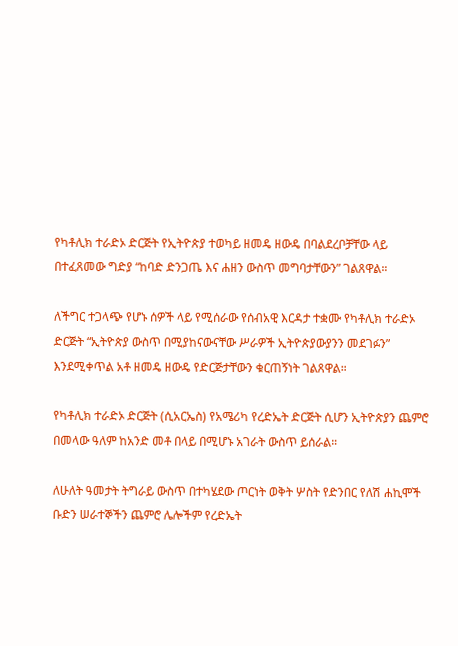የካቶሊክ ተራድኦ ድርጅት የኢትዮጵያ ተወካይ ዘመዴ ዘውዴ በባልደረቦቻቸው ላይ በተፈጸመው ግድያ “ከባድ ድንጋጤ እና ሐዘን ውስጥ መግባታቸውን” ገልጸዋል።

ለችግር ተጋላጭ የሆኑ ሰዎች ላይ የሚሰራው የሰብአዊ እርዳታ ተቋሙ የካቶሊክ ተራድኦ ድርጅት “ኢትዮጵያ ውስጥ በሚያከናውናቸው ሥራዎች ኢትዮጵያውያንን መደገፉን” እንደሚቀጥል አቶ ዘመዴ ዘውዴ የድርጅታቸውን ቁርጠኝነት ገልጸዋል።

የካቶሊክ ተራድኦ ድርጅት (ሲአርኤስ) የአሜሪካ የረድኤት ድርጅት ሲሆን ኢትዮጵያን ጨምሮ በመላው ዓለም ከአንድ መቶ በላይ በሚሆኑ አገራት ውስጥ ይሰራል።

ለሁለት ዓመታት ትግራይ ውስጥ በተካሄደው ጦርነት ወቅት ሦስት የድንበር የለሽ ሐኪሞች ቡድን ሠራተኞችን ጨምሮ ሌሎችም የረድኤት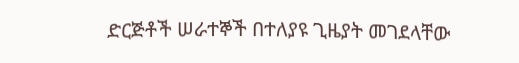ድርጅቶች ሠራተኞች በተለያዩ ጊዜያት መገደላቸው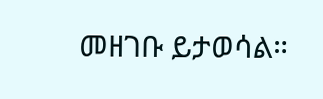መዘገቡ ይታወሳል።